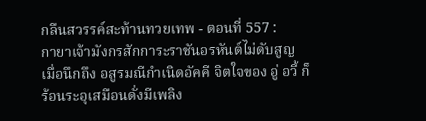กลืนสวรรค์สะท้านทวยเทพ - ตอนที่ 557 :
กายาเจ้ามังกรสักการะราชันอรหันต์ไม่ดับสูญ
เมื่อนึกถึง อสูรมณีกำเนิดอัคคี จิตใจของ อู่ อวี้ ก็
ร้อนระอุเสมือนดั่งมีเพลิง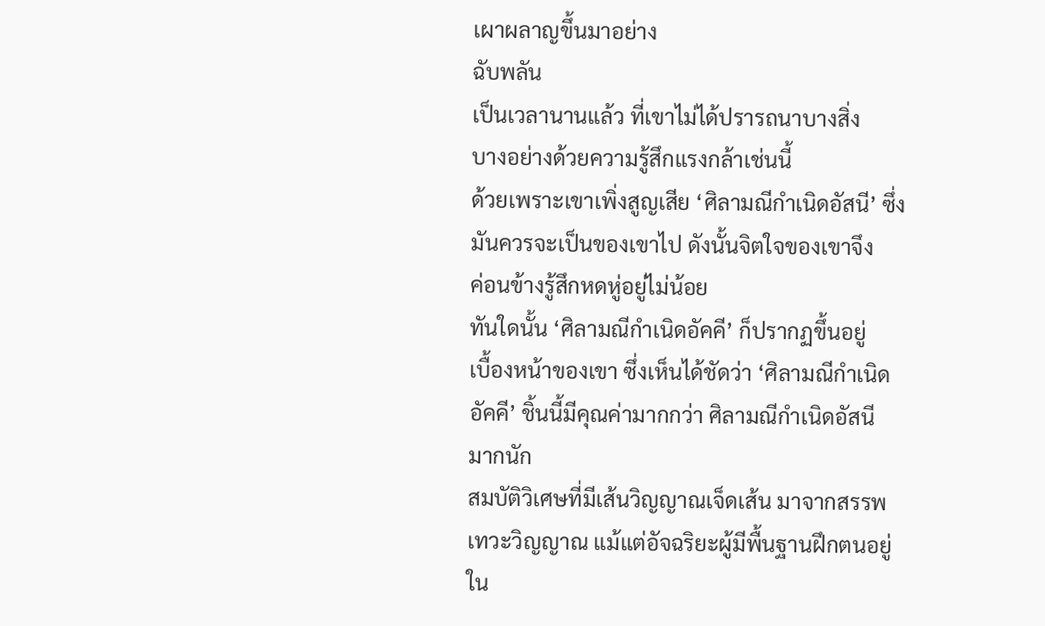เผาผลาญขึ้นมาอย่าง
ฉับพลัน
เป็นเวลานานแล้ว ที่เขาไม่ได้ปรารถนาบางสิ่ง
บางอย่างด้วยความรู้สึกแรงกล้าเช่นนี้
ด้วยเพราะเขาเพิ่งสูญเสีย ‘ศิลามณีกำเนิดอัสนี’ ซึ่ง
มันควรจะเป็นของเขาไป ดังนั้นจิตใจของเขาจึง
ค่อนข้างรู้สึกหดหู่อยู่ไม่น้อย
ทันใดนั้น ‘ศิลามณีกำเนิดอัคคี’ ก็ปรากฏขึ้นอยู่
เบื้องหน้าของเขา ซึ่งเห็นได้ชัดว่า ‘ศิลามณีกำเนิด
อัคคี’ ชิ้นนี้มีคุณค่ามากกว่า ศิลามณีกำเนิดอัสนี
มากนัก
สมบัติวิเศษที่มีเส้นวิญญาณเจ็ดเส้น มาจากสรรพ
เทวะวิญญาณ แม้แต่อัจฉริยะผู้มีพื้นฐานฝึกตนอยู่
ใน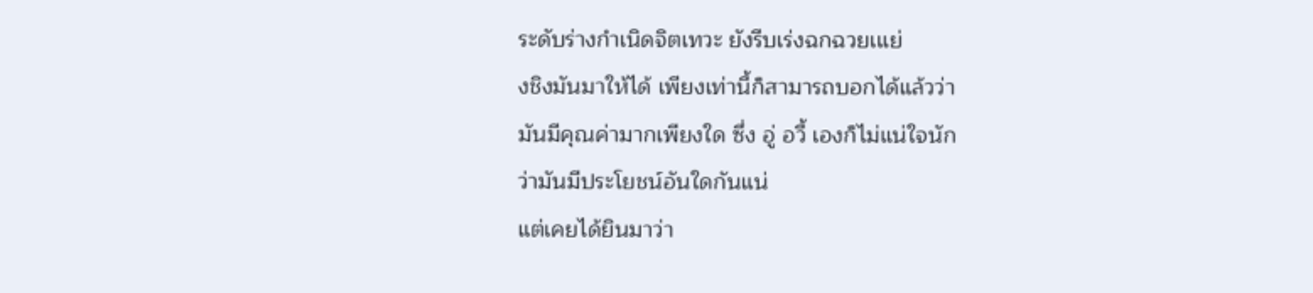ระดับร่างกำเนิดจิตเทวะ ยังรีบเร่งฉกฉวยเแย่
งชิงมันมาให้ได้ เพียงเท่านี้ก็สามารถบอกได้แล้วว่า
มันมีคุณค่ามากเพียงใด ซึ่ง อู่ อวี้ เองก็ไม่แน่ใจนัก
ว่ามันมีประโยชน์อันใดกันแน่
แต่เคยได้ยินมาว่า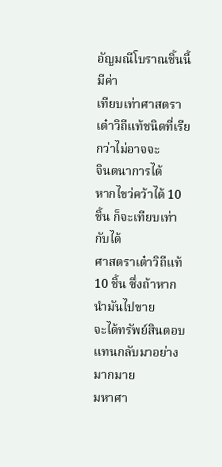อัญมณีโบราณชิ้นนี้ มีค่า
เทียบเท่าศาสตราเต๋าวิถีแท้ชนิดที่เรียกว่าไม่อาจจะ
จินตนาการได้
หากไขว่คว้าได้ 10 ชิ้น ก็จะเทียบเท่ากับได้
ศาสตราเต๋าวิถีแท้ 10 ชิ้น ซึ่งถ้าหากนำมันไปขาย
จะได้ทรัพย์สินตอบแทนกลับมาอย่างมากมาย
มหาศา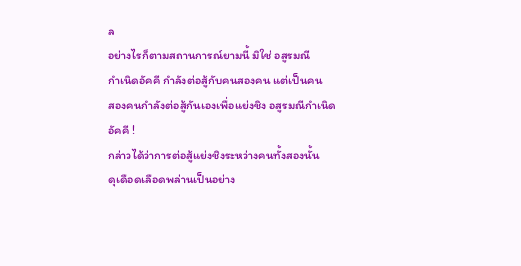ล
อย่างไรก็ตามสถานการณ์ยามนี้ มิใช่ อสูรมณี
กำเนิดอัคคี กำลังต่อสู้กับคนสองคน แต่เป็นคน
สองคนกำลังต่อสู้กันเองเพื่อแย่งชิง อสูรมณีกำเนิด
อัคคี !
กล่าวได้ว่าการต่อสู้แย่งชิงระหว่างคนทั้งสองนั้น
ดุเดือดเลือดพล่านเป็นอย่าง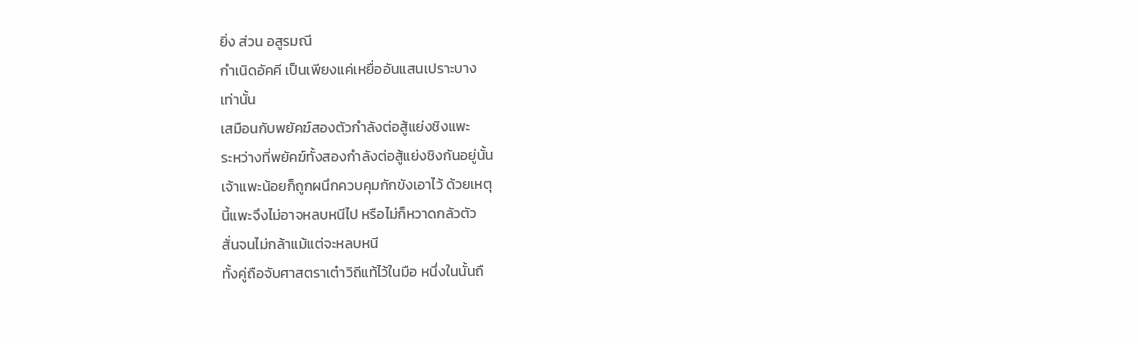ยิ่ง ส่วน อสูรมณี
กำเนิดอัคคี เป็นเพียงแค่เหยื่ออันแสนเปราะบาง
เท่านั้น
เสมือนกับพยัคฆ์สองตัวกำลังต่อสู้แย่งชิงแพะ
ระหว่างที่พยัคฆ์ทั้งสองกำลังต่อสู้แย่งชิงกันอยู่นั้น
เจ้าแพะน้อยก็ถูกผนึกควบคุมกักขังเอาไว้ ด้วยเหตุ
นี้แพะจึงไม่อาจหลบหนีไป หรือไม่ก็หวาดกลัวตัว
สั่นจนไม่กล้าแม้แต่จะหลบหนี
ทั้งคู่ถือจับศาสตราเต๋าวิถีแท้ไว้ในมือ หนึ่งในนั้นถื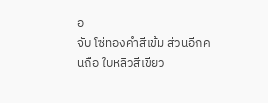อ
จับ โซ่ทองคำสีเข้ม ส่วนอีกคนถือ ใบหลิวสีเขียว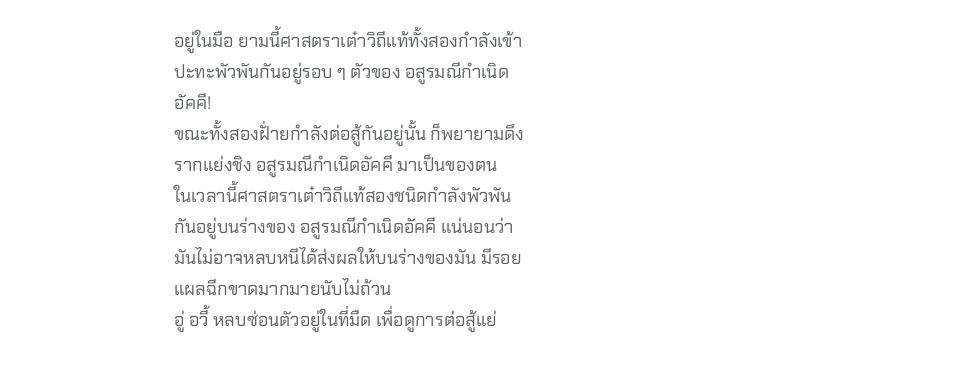อยู่ในมือ ยามนี้ศาสตราเต๋าวิถีแท้ทั้งสองกำลังเข้า
ปะทะพัวพันกันอยู่รอบ ๆ ตัวของ อสูรมณีกำเนิด
อัคคี!
ขณะทั้งสองฝั่ายกำลังต่อสู้กันอยู่นั้น ก็พยายามดึง
รากแย่งชิง อสูรมณีกำเนิดอัคคี มาเป็นของตน
ในเวลานี้ศาสตราเต๋าวิถีแท้สองชนิดกำลังพัวพัน
กันอยู่บนร่างของ อสูรมณีกำเนิดอัคคี แน่นอนว่า
มันไม่อาจหลบหนีได้ส่งผลให้บนร่างของมัน มีรอย
แผลฉีกขาดมากมายนับไม่ถ้วน
อู่ อวี้ หลบซ่อนตัวอยู่ในที่มืด เพื่อดูการต่อสู้แย่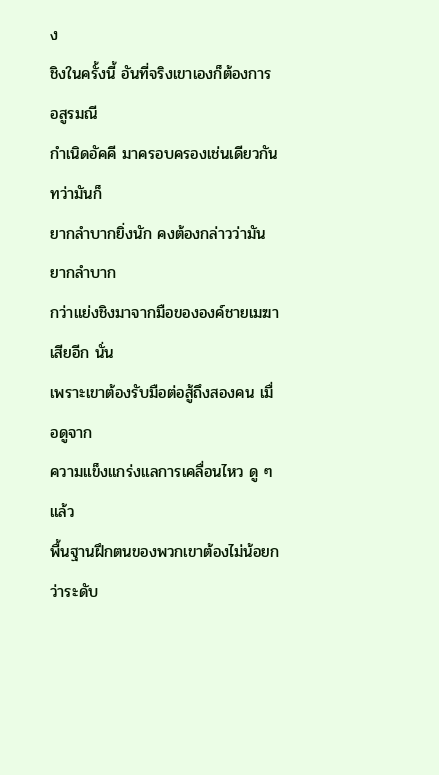ง
ชิงในครั้งนี้ อันที่จริงเขาเองก็ต้องการ อสูรมณี
กำเนิดอัคคี มาครอบครองเช่นเดียวกัน ทว่ามันก็
ยากลำบากยิ่งนัก คงต้องกล่าวว่ามันยากลำบาก
กว่าแย่งชิงมาจากมือขององค์ชายเมฆาเสียอีก นั่น
เพราะเขาต้องรับมือต่อสู้ถึงสองคน เมื่อดูจาก
ความแข็งแกร่งแลการเคลื่อนไหว ดู ๆ แล้ว
พื้นฐานฝึกตนของพวกเขาต้องไม่น้อยกว่าระดับ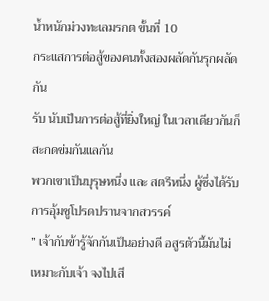น้ำหนักม่วงทะเลมรกต ขั้นที่ 10
กระแสการต่อสู้ของคนทั้งสองผลัดกันรุกผลัดกัน
รับ นับเป็นการต่อสู้ที่ยิ่งใหญ่ ในเวลาเดียวกันก็
สะกดข่มกันแลกัน
พวกเขาเป็นบุรุษหนึ่ง และ สตรีหนึ่ง ผู้ซึ่งได้รับ
การอุ้มชูโปรดปรานจากสวรรค์
” เจ้ากับข้ารู้จักกันเป็นอย่างดี อสูรตัวนี้มันไม่
เหมาะกับเจ้า จงไปเสี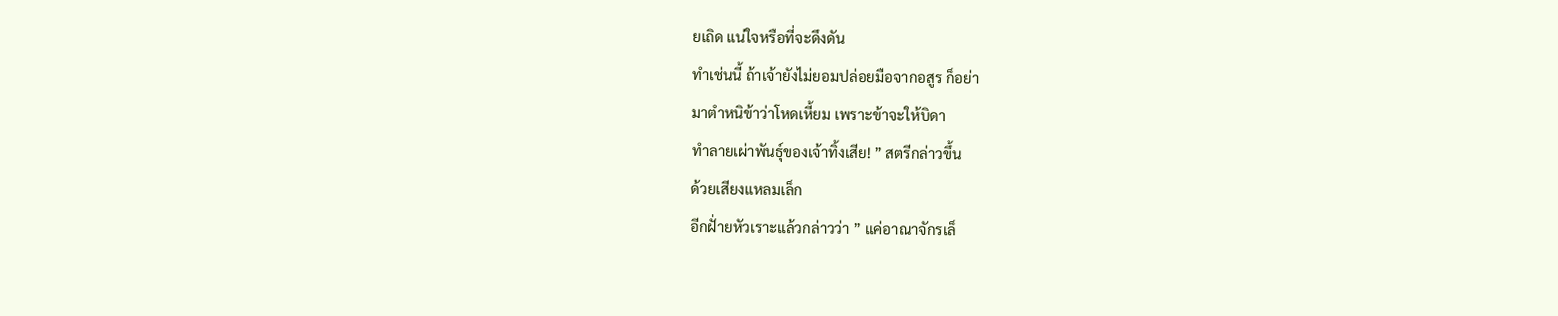ยเถิด แน่ใจหรือที่จะดึงดัน
ทำเช่นนี้ ถ้าเจ้ายังไม่ยอมปล่อยมือจากอสูร ก็อย่า
มาตำหนิข้าว่าโหดเหี้ยม เพราะข้าจะให้บิดา
ทำลายเผ่าพันธุ์ของเจ้าทิ้งเสีย! ” สตรีกล่าวขึ้น
ด้วยเสียงแหลมเล็ก
อีกฝั่ายหัวเราะแล้วกล่าวว่า ” แค่อาณาจักรเล็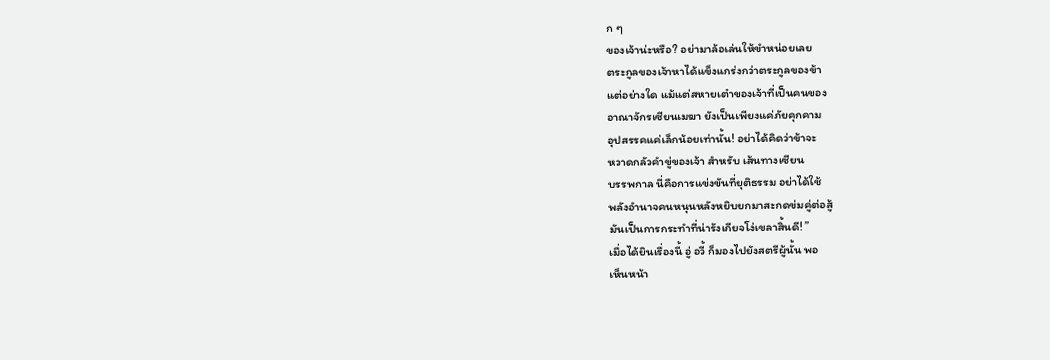ก ๆ
ของเจ้าน่ะหรือ? อย่ามาล้อเล่นให้ขำหน่อยเลย
ตระกูลของเจ้าหาได้แข็งแกร่งกว่าตระกูลของข้า
แต่อย่างใด แม้แต่สหายเต๋าของเจ้าที่เป็นคนของ
อาณาจักรเซียนเมฆา ยังเป็นเพียงแค่ภัยคุกคาม
อุปสรรคแค่เล็กน้อยเท่านั้น! อย่าได้คิดว่าข้าจะ
หวาดกลัวคำขู่ของเจ้า สำหรับ เส้นทางเซียน
บรรพกาล นี่คือการแข่งขันที่ยุติธรรม อย่าได้ใช้
พลังอำนาจคนหนุนหลังหยิบยกมาสะกดข่มคู่ต่อสู้
มันเป็นการกระทำที่น่ารังเกียจโง่เขลาสิ้นดี! ”
เมื่อได้ยินเรื่องนี้ อู่ อวี้ ก็มองไปยังสตรีผู้นั้น พอ
เห็นหน้า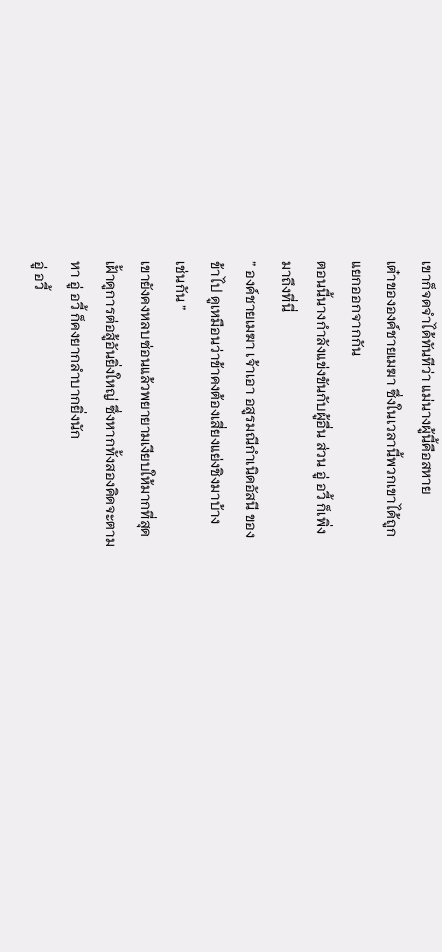เขาก็จดจำได้ทันทีว่า แม่นางผู้นี้คือสหาย
เต๋าขององค์ชายเมฆา ซึ่งในเวลานี้พวกเขาได้ถูก
แยกออกจากกัน
ตอนนี้นางกำลังแข่งขันกับผู้อื่น ส่วน อู่ อวี้ ก็เพิ่ง
มาถึงที่นี่
” องค์ชายเมฆา เจ้าเอา อสูรมณีกำเนิดอัสนี ของ
ข้าไป ดูเหมือนว่าข้าคงต้องเสี่ยงแย่งชิงมาบ้าง
เช่นกัน ”
เขายังคงหลบซ่อนแล้วพยายามเงียบให้มากที่สุด
เฝั้าดูการต่อสู้อันยิ่งใหญ่ ซึ่งหากทั้งสองคิดจะตาม
หา อู่ อวี้ ก็คงยากลำบากยิ่งนัก
อู่ อวี้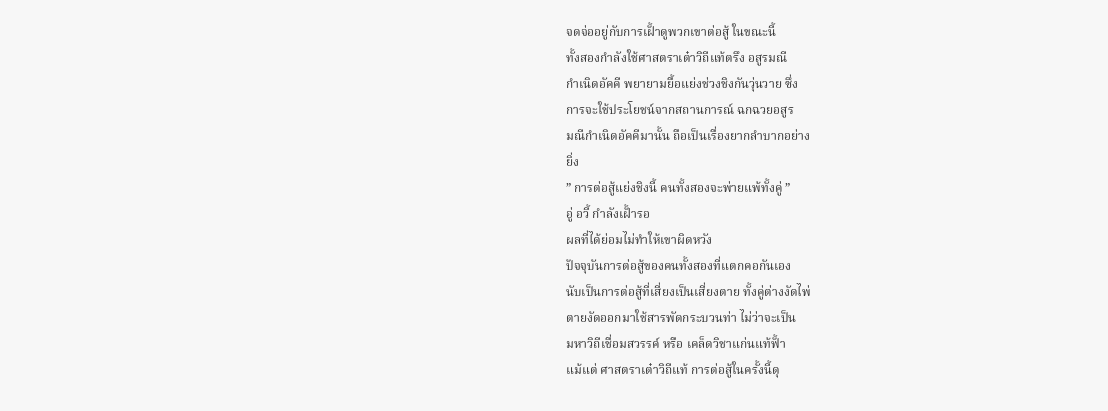จดจ่ออยู่กับการเฝั้าดูพวกเขาต่อสู้ ในขณะนี้
ทั้งสองกำลังใช้ศาสตราเต๋าวิถีแท้ตรึง อสูรมณี
กำเนิดอัคคี พยายามยื้อแย่งช่วงชิงกันวุ่นวาย ซึ่ง
การจะใช้ประโยชน์จากสถานการณ์ ฉกฉวยอสูร
มณีกำเนิดอัคคีมานั้น ถือเป็นเรื่องยากลำบากอย่าง
ยิ่ง
” การต่อสู้แย่งชิงนี้ คนทั้งสองจะพ่ายแพ้ทั้งคู่ ”
อู่ อวี้ กำลังเฝั้ารอ
ผลที่ได้ย่อมไม่ทำให้เขาผิดหวัง
ปัจจุบันการต่อสู้ของคนทั้งสองที่แตกคอกันเอง
นับเป็นการต่อสู้ที่เสี่ยงเป็นเสี่ยงตาย ทั้งคู่ต่างงัดไพ่
ตายงัดออกมาใช้สารพัดกระบวนท่า ไม่ว่าจะเป็น
มหาวิถีเชื่อมสวรรค์ หรือ เคล็ดวิชาแก่นแท้ฟั้า
แม้แต่ ศาสตราเต๋าวิถีแท้ การต่อสู้ในครั้งนี้ดุ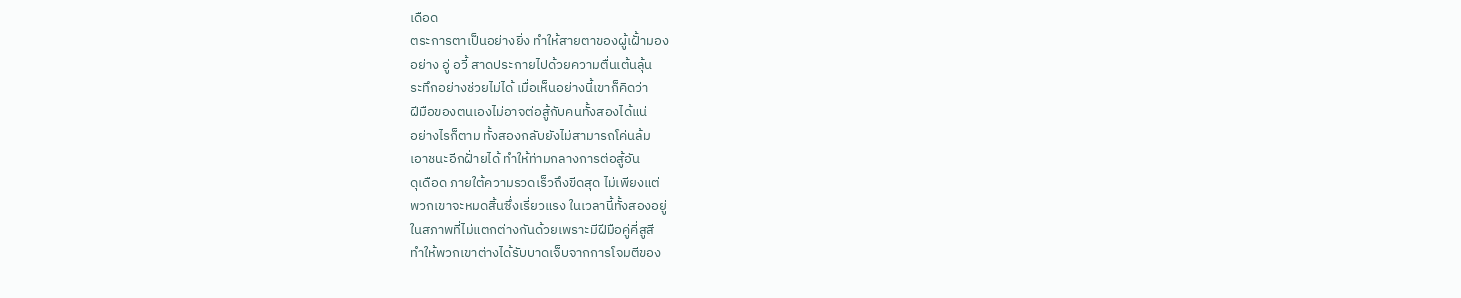เดือด
ตระการตาเป็นอย่างยิ่ง ทำให้สายตาของผู้เฝั้ามอง
อย่าง อู่ อวี้ สาดประกายไปด้วยความตื่นเต้นลุ้น
ระทึกอย่างช่วยไม่ได้ เมื่อเห็นอย่างนี้เขาก็คิดว่า
ฝีมือของตนเองไม่อาจต่อสู้กับคนทั้งสองได้แน่
อย่างไรก็ตาม ทั้งสองกลับยังไม่สามารถโค่นล้ม
เอาชนะอีกฝั่ายได้ ทำให้ท่ามกลางการต่อสู้อัน
ดุเดือด ภายใต้ความรวดเร็วถึงขีดสุด ไม่เพียงแต่
พวกเขาจะหมดสิ้นซึ่งเรี่ยวแรง ในเวลานี้ทั้งสองอยู่
ในสภาพที่ไม่แตกต่างกันด้วยเพราะมีฝีมือคู่คี่สูสี
ทำให้พวกเขาต่างได้รับบาดเจ็บจากการโจมตีของ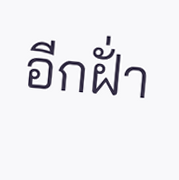อีกฝั่า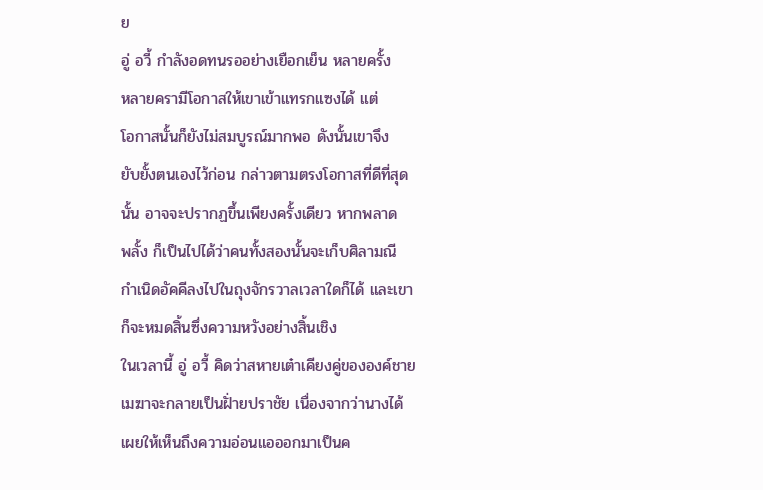ย
อู่ อวี้ กำลังอดทนรออย่างเยือกเย็น หลายครั้ง
หลายครามีโอกาสให้เขาเข้าแทรกแซงได้ แต่
โอกาสนั้นก็ยังไม่สมบูรณ์มากพอ ดังนั้นเขาจึง
ยับยั้งตนเองไว้ก่อน กล่าวตามตรงโอกาสที่ดีที่สุด
นั้น อาจจะปรากฏขึ้นเพียงครั้งเดียว หากพลาด
พลั้ง ก็เป็นไปได้ว่าคนทั้งสองนั้นจะเก็บศิลามณี
กำเนิดอัคคีลงไปในถุงจักรวาลเวลาใดก็ได้ และเขา
ก็จะหมดสิ้นซึ่งความหวังอย่างสิ้นเชิง
ในเวลานี้ อู่ อวี้ คิดว่าสหายเต๋าเคียงคู่ขององค์ชาย
เมฆาจะกลายเป็นฝั่ายปราชัย เนื่องจากว่านางได้
เผยให้เห็นถึงความอ่อนแอออกมาเป็นค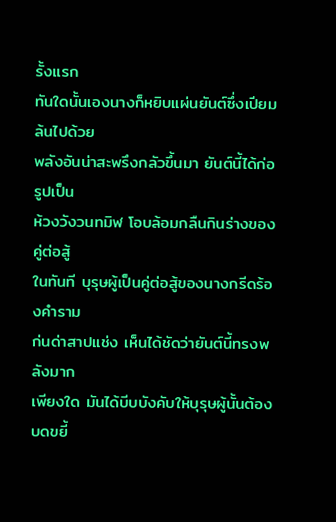รั้งแรก
ทันใดนั้นเองนางก็หยิบแผ่นยันต์ซึ่งเปียมล้นไปด้วย
พลังอันน่าสะพรึงกลัวขึ้นมา ยันต์นี้ได้ก่อรูปเป็น
ห้วงวังวนทมิฬ โอบล้อมกลืนกินร่างของคู่ต่อสู้
ในทันที บุรุษผู้เป็นคู่ต่อสู้ของนางกรีดร้องคำราม
ก่นด่าสาปแช่ง เห็นได้ชัดว่ายันต์นี้ทรงพลังมาก
เพียงใด มันได้บีบบังคับให้บุรุษผู้นั้นต้องบดขยี้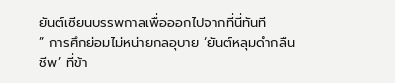ยันต์เซียนบรรพกาลเพื่อออกไปจากที่นี่ทันที
” การศึกย่อมไม่หน่ายกลอุบาย ‘ยันต์หลุมดำกลืน
ชีพ’ ที่ข้า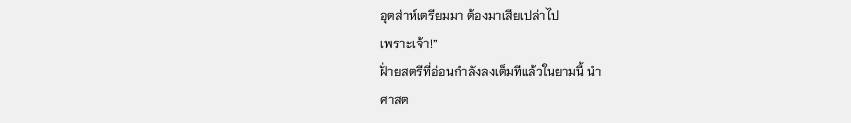อุตส่าห์เตรียมมา ต้องมาเสียเปล่าไป
เพราะเจ้า!”
ฝั่ายสตรีที่อ่อนกำลังลงเต็มทีแล้วในยามนี้ นำ
ศาสต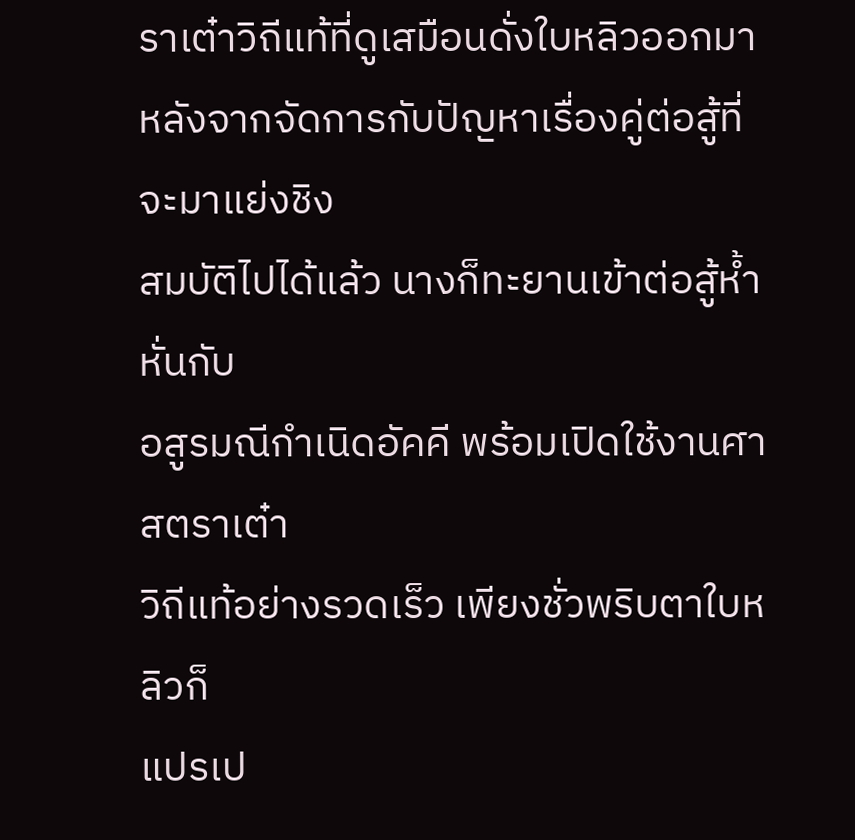ราเต๋าวิถีแท้ที่ดูเสมือนดั่งใบหลิวออกมา
หลังจากจัดการกับปัญหาเรื่องคู่ต่อสู้ที่จะมาแย่งชิง
สมบัติไปได้แล้ว นางก็ทะยานเข้าต่อสู้ห้ำหั่นกับ
อสูรมณีกำเนิดอัคคี พร้อมเปิดใช้งานศาสตราเต๋า
วิถีแท้อย่างรวดเร็ว เพียงชั่วพริบตาใบหลิวก็
แปรเป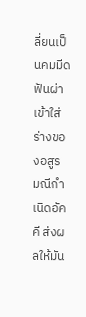ลี่ยนเป็นคมมีด ฟันผ่าเข้าใส่ร่างของอสูร
มณีกำเนิดอัคคี ส่งผลให้มัน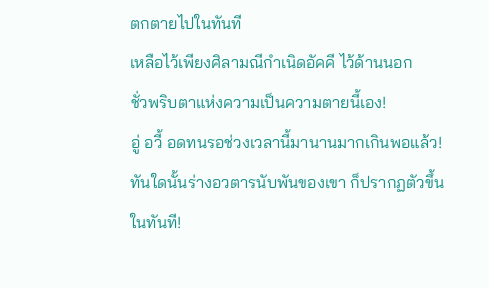ตกตายไปในทันที
เหลือไว้เพียงศิลามณีกำเนิดอัคคี ไว้ด้านนอก
ชั่วพริบตาแห่งความเป็นความตายนี้เอง!
อู่ อวี้ อดทนรอช่วงเวลานี้มานานมากเกินพอแล้ว!
ทันใดนั้นร่างอวตารนับพันของเขา ก็ปรากฏตัวขึ้น
ในทันที!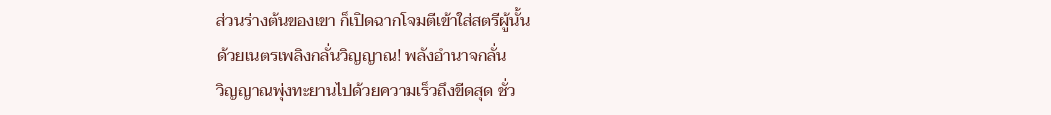ส่วนร่างต้นของเขา ก็เปิดฉากโจมตีเข้าใส่สตรีผู้นั้น
ด้วยเนตรเพลิงกลั่นวิญญาณ! พลังอำนาจกลั่น
วิญญาณพุ่งทะยานไปด้วยความเร็วถึงขีดสุด ชั่ว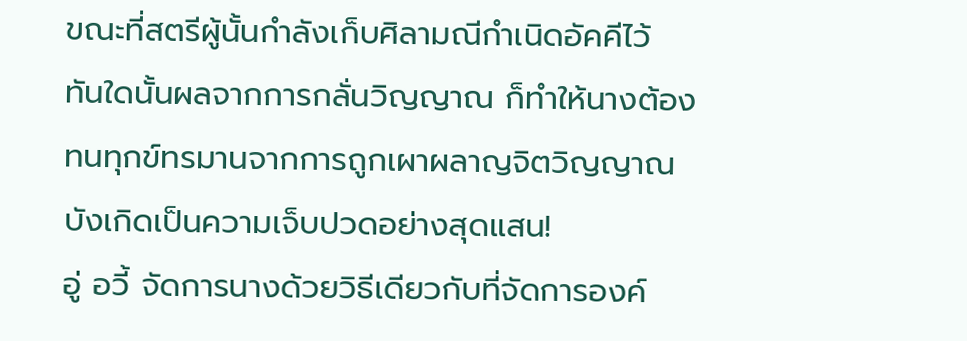ขณะที่สตรีผู้นั้นกำลังเก็บศิลามณีกำเนิดอัคคีไว้
ทันใดนั้นผลจากการกลั่นวิญญาณ ก็ทำให้นางต้อง
ทนทุกข์ทรมานจากการถูกเผาผลาญจิตวิญญาณ
บังเกิดเป็นความเจ็บปวดอย่างสุดแสน!
อู่ อวี้ จัดการนางด้วยวิธีเดียวกับที่จัดการองค์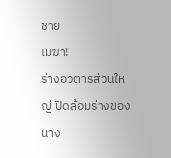ชาย
เมฆา!
ร่างอวตารส่วนใหญ่ ปิดล้อมร่างของนาง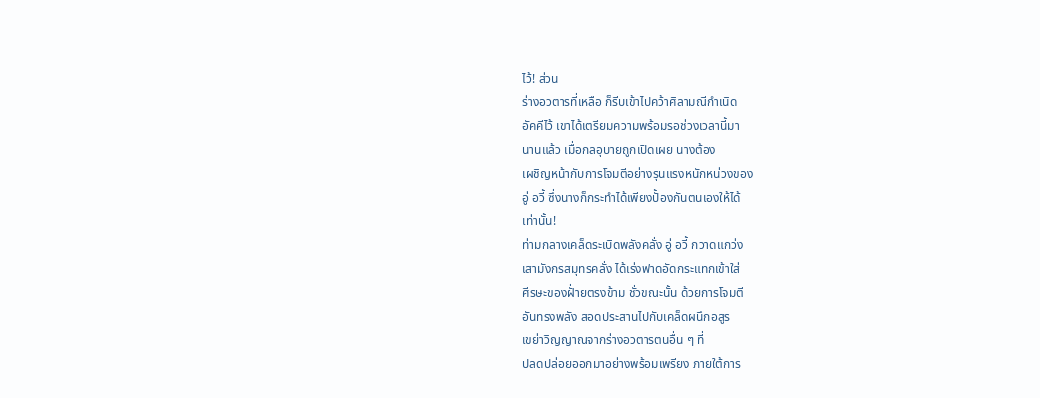ไว้! ส่วน
ร่างอวตารที่เหลือ ก็รีบเข้าไปคว้าศิลามณีกำเนิด
อัคคีไว้ เขาได้เตรียมความพร้อมรอช่วงเวลานี้มา
นานแล้ว เมื่อกลอุบายถูกเปิดเผย นางต้อง
เผชิญหน้ากับการโจมตีอย่างรุนแรงหนักหน่วงของ
อู่ อวี้ ซึ่งนางก็กระทำได้เพียงปั้องกันตนเองให้ได้
เท่านั้น!
ท่ามกลางเคล็ดระเบิดพลังคลั่ง อู่ อวี้ กวาดแกว่ง
เสามังกรสมุทรคลั่ง ได้เร่งฟาดอัดกระแทกเข้าใส่
ศีรษะของฝั่ายตรงข้าม ชั่วขณะนั้น ด้วยการโจมตี
อันทรงพลัง สอดประสานไปกับเคล็ดผนึกอสูร
เขย่าวิญญาณจากร่างอวตารตนอื่น ๆ ที่
ปลดปล่อยออกมาอย่างพร้อมเพรียง ภายใต้การ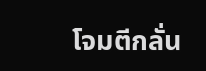โจมตีกลั่น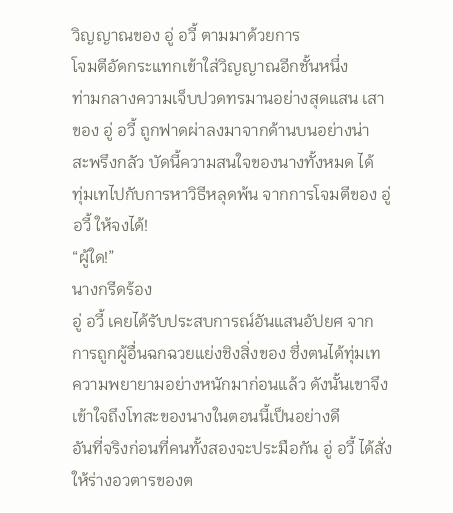วิญญาณของ อู่ อวี้ ตามมาด้วยการ
โจมตีอัดกระแทกเข้าใส่วิญญาณอีกชั้นหนึ่ง
ท่ามกลางความเจ็บปวดทรมานอย่างสุดแสน เสา
ของ อู่ อวี้ ถูกฟาดผ่าลงมาจากด้านบนอย่างน่า
สะพรึงกลัว บัดนี้ความสนใจของนางทั้งหมด ได้
ทุ่มเทไปกับการหาวิธีหลุดพ้น จากการโจมตีของ อู่
อวี้ ให้จงได้!
“ผู้ใด!”
นางกรีดร้อง
อู่ อวี้ เคยได้รับประสบการณ์อันแสนอัปยศ จาก
การถูกผู้อื่นฉกฉวยแย่งชิงสิ่งของ ซึ่งตนได้ทุ่มเท
ความพยายามอย่างหนักมาก่อนแล้ว ดังนั้นเขาจึง
เข้าใจถึงโทสะของนางในตอนนี้เป็นอย่างดี
อันที่จริงก่อนที่คนทั้งสองจะประมือกัน อู่ อวี้ ได้สั่ง
ให้ร่างอวตารของต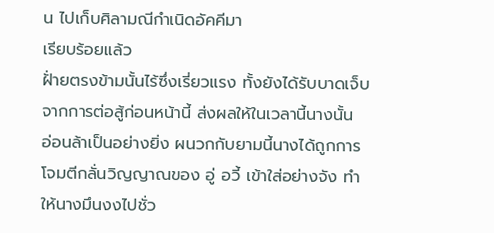น ไปเก็บศิลามณีกำเนิดอัคคีมา
เรียบร้อยแล้ว
ฝั่ายตรงข้ามนั้นไร้ซึ่งเรี่ยวแรง ทั้งยังได้รับบาดเจ็บ
จากการต่อสู้ก่อนหน้านี้ ส่งผลให้ในเวลานี้นางนั้น
อ่อนล้าเป็นอย่างยิ่ง ผนวกกับยามนี้นางได้ถูกการ
โจมตีกลั่นวิญญาณของ อู่ อวี้ เข้าใส่อย่างจัง ทำ
ให้นางมึนงงไปชั่ว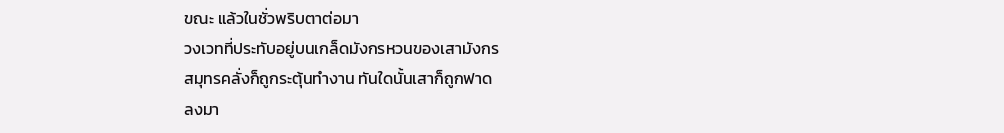ขณะ แล้วในชั่วพริบตาต่อมา
วงเวทที่ประทับอยู่บนเกล็ดมังกรหวนของเสามังกร
สมุทรคลั่งก็ถูกระตุ้นทำงาน ทันใดนั้นเสาก็ถูกฟาด
ลงมา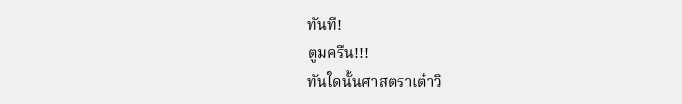ทันที!
ตูมครืน!!!
ทันใดนั้นศาสตราเต๋าวิ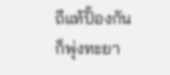ถีแท้ปั้องกัน ก็พุ่งทะยา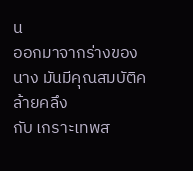น
ออกมาจากร่างของนาง มันมีคุณสมบัติคล้ายคลึง
กับ เกราะเทพส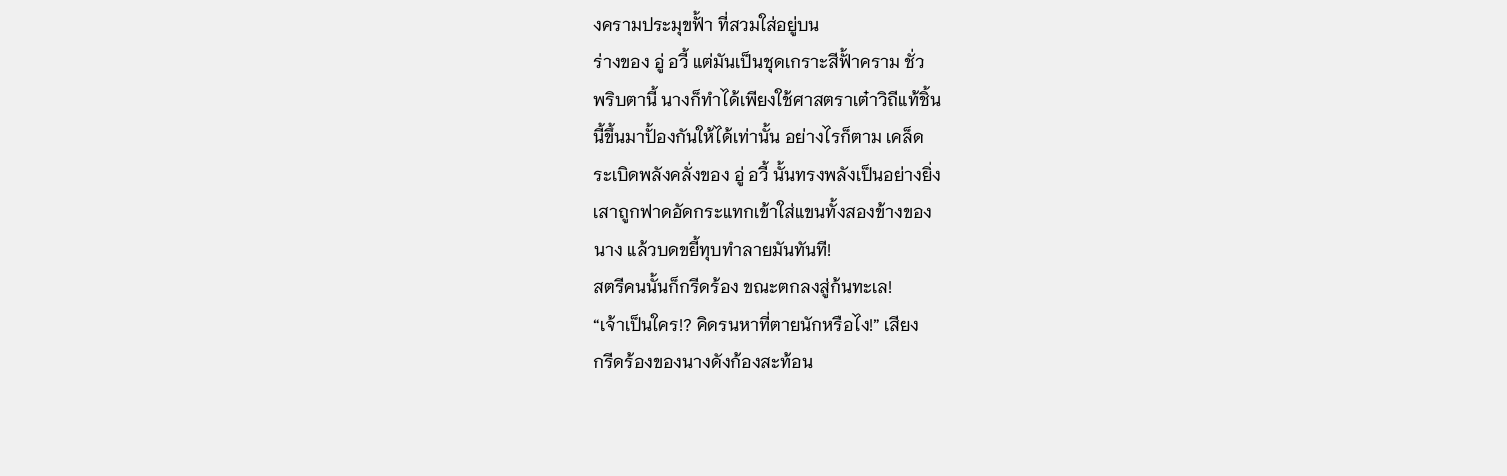งครามประมุขฟั้า ที่สวมใส่อยู่บน
ร่างของ อู่ อวี้ แต่มันเป็นชุดเกราะสีฟั้าคราม ชั่ว
พริบตานี้ นางก็ทำได้เพียงใช้ศาสตราเต๋าวิถีแท้ชิ้น
นี้ขึ้นมาปั้องกันให้ได้เท่านั้น อย่างไรก็ตาม เคล็ด
ระเบิดพลังคลั่งของ อู่ อวี้ นั้นทรงพลังเป็นอย่างยิ่ง
เสาถูกฟาดอัดกระแทกเข้าใส่แขนทั้งสองข้างของ
นาง แล้วบดขยี้ทุบทำลายมันทันที!
สตรีคนนั้นก็กรีดร้อง ขณะตกลงสู่ก้นทะเล!
“เจ้าเป็นใคร!? คิดรนหาที่ตายนักหรือไง!” เสียง
กรีดร้องของนางดังก้องสะท้อน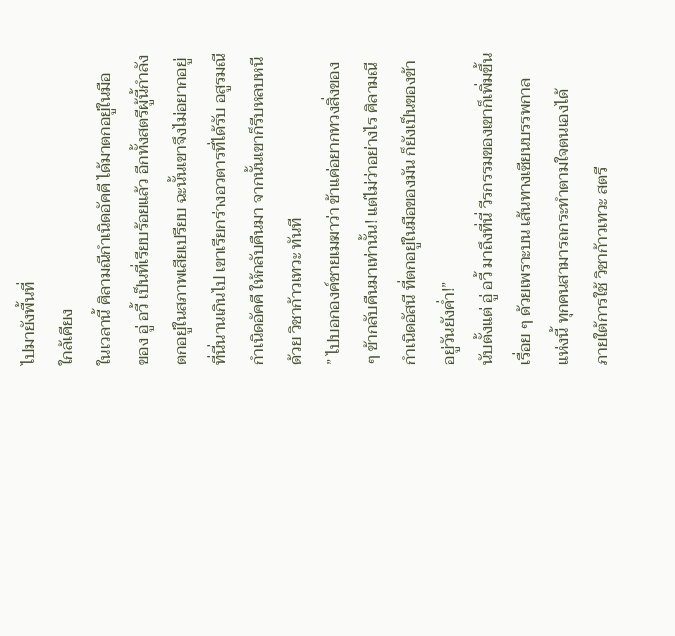ไปมายังพื้นที่
ใกล้เคียง
ในเวลานี้ ศิลามณีกำเนิดอัคคี ได้มาตกอยู่ในมือ
ของ อู่ อวี้ เป็นที่เรียบร้อยแล้ว อีกทั้งสตรีผู้นี้กำลัง
ตกอยู่ในสภาพเสียเปรียบ ฉะนั้นเขาจึงไม่อยากอยู่
ที่นี่นานเกินไป เขาเรียกร่างอวตารที่ได้รับ อสูรมณี
กำเนิดอัคคี ให้กลับคืนมา จากนั้นเขาก็รีบหลบหนี
ด้วย วิชาก้าวเทวะ ทันที
” ไปบอกองค์ชายเมฆาว่า ข้าแค่อยากทวงสิ่งของ
ๆ ข้ากลับคืนมาเท่านั้น! แต่ไม่ว่าอย่างไร ศิลามณี
กำเนิดอัสนี ที่ตกอยู่ในมือของมัน ก็ยังเป็นของข้า
อยู่วันยังค่ำ!”
นับตั้งแต่ อู่ อวี้ มาถึงที่นี่ วีรกรรมของเขาก็เพิ่มขึ้น
เรื่อย ๆ ด้วยเพราะบน เส้นทางเซียนบรรพกาล
แห่งนี้ ทุกคนสามารถกระทำตามใจตนเองได้
ภายใต้การใช้ วิชาก้าวเทวะ สตรี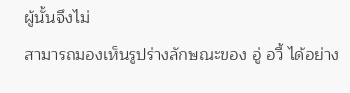ผู้นั้นจึงไม่
สามารถมองเห็นรูปร่างลักษณะของ อู่ อวี้ ได้อย่าง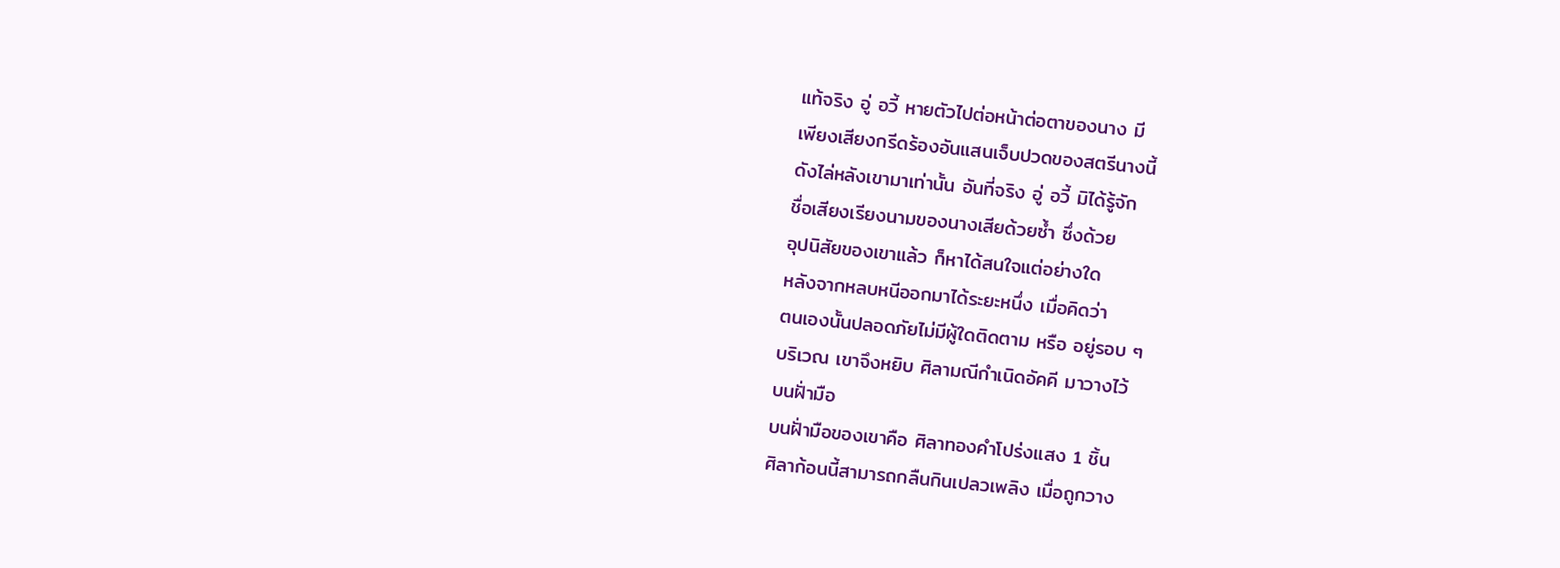แท้จริง อู่ อวี้ หายตัวไปต่อหน้าต่อตาของนาง มี
เพียงเสียงกรีดร้องอันแสนเจ็บปวดของสตรีนางนี้
ดังไล่หลังเขามาเท่านั้น อันที่จริง อู่ อวี้ มิได้รู้จัก
ชื่อเสียงเรียงนามของนางเสียด้วยซ้ำ ซึ่งด้วย
อุปนิสัยของเขาแล้ว ก็หาได้สนใจแต่อย่างใด
หลังจากหลบหนีออกมาได้ระยะหนึ่ง เมื่อคิดว่า
ตนเองนั้นปลอดภัยไม่มีผู้ใดติดตาม หรือ อยู่รอบ ๆ
บริเวณ เขาจึงหยิบ ศิลามณีกำเนิดอัคคี มาวางไว้
บนฝั่ามือ
บนฝั่ามือของเขาคือ ศิลาทองคำโปร่งแสง 1 ชิ้น
ศิลาก้อนนี้สามารถกลืนกินเปลวเพลิง เมื่อถูกวาง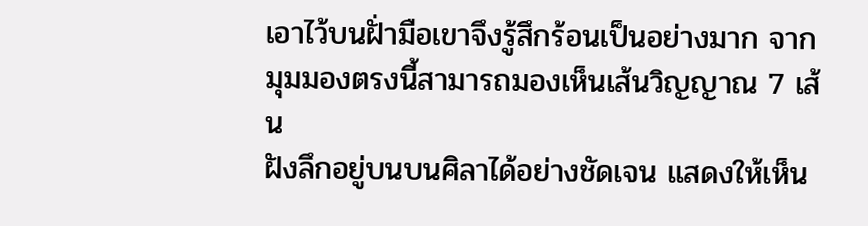เอาไว้บนฝั่ามือเขาจึงรู้สึกร้อนเป็นอย่างมาก จาก
มุมมองตรงนี้สามารถมองเห็นเส้นวิญญาณ 7 เส้น
ฝังลึกอยู่บนบนศิลาได้อย่างชัดเจน แสดงให้เห็น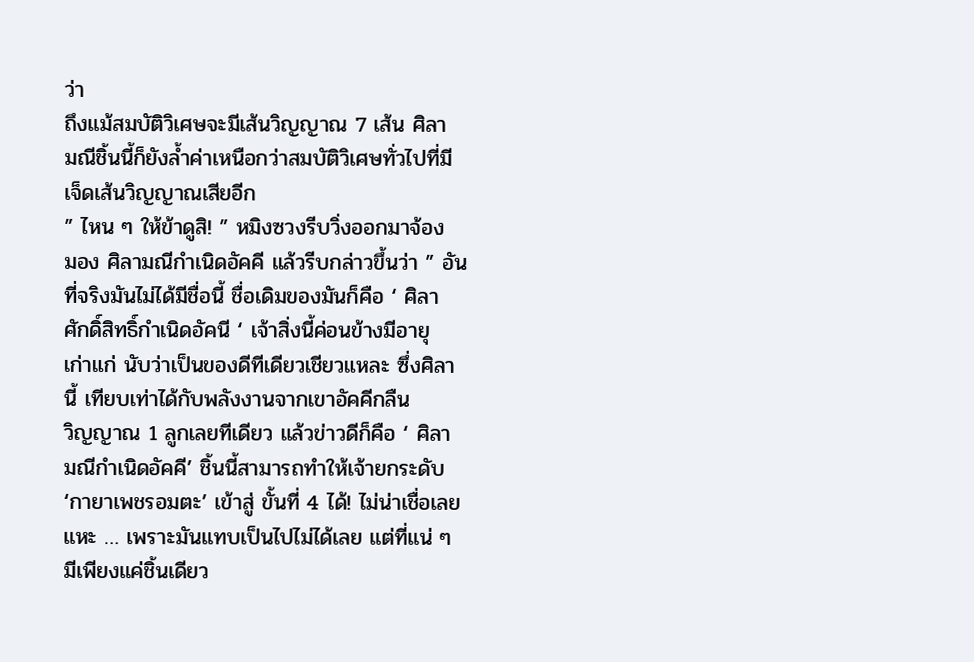ว่า
ถึงแม้สมบัติวิเศษจะมีเส้นวิญญาณ 7 เส้น ศิลา
มณีชิ้นนี้ก็ยังล้ำค่าเหนือกว่าสมบัติวิเศษทั่วไปที่มี
เจ็ดเส้นวิญญาณเสียอีก
” ไหน ๆ ให้ข้าดูสิ! ” หมิงซวงรีบวิ่งออกมาจ้อง
มอง ศิลามณีกำเนิดอัคคี แล้วรีบกล่าวขึ้นว่า ” อัน
ที่จริงมันไม่ได้มีชื่อนี้ ชื่อเดิมของมันก็คือ ‘ ศิลา
ศักดิ์สิทธิ์กำเนิดอัคนี ‘ เจ้าสิ่งนี้ค่อนข้างมีอายุ
เก่าแก่ นับว่าเป็นของดีทีเดียวเชียวแหละ ซึ่งศิลา
นี้ เทียบเท่าได้กับพลังงานจากเขาอัคคีกลืน
วิญญาณ 1 ลูกเลยทีเดียว แล้วข่าวดีก็คือ ‘ ศิลา
มณีกำเนิดอัคคี’ ชิ้นนี้สามารถทำให้เจ้ายกระดับ
‘กายาเพชรอมตะ’ เข้าสู่ ขั้นที่ 4 ได้! ไม่น่าเชื่อเลย
แหะ … เพราะมันแทบเป็นไปไม่ได้เลย แต่ที่แน่ ๆ
มีเพียงแค่ชิ้นเดียว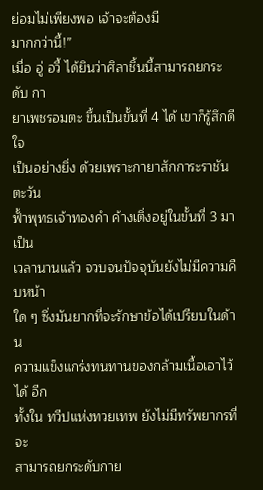ย่อมไม่เพียงพอ เจ้าจะต้องมี
มากกว่านี้!”
เมื่อ อู่ อวี้ ได้ยินว่าศิลาชิ้นนี้สามารถยกระดับ กา
ยาเพชรอมตะ ขึ้นเป็นขั้นที่ 4 ได้ เขาก็รู้สึกดีใจ
เป็นอย่างยิ่ง ด้วยเพราะกายาสักการะราชันตะวัน
ฟั้าพุทธเจ้าทองคำ ค้างเติ่งอยู่ในขั้นที่ 3 มาเป็น
เวลานานแล้ว จวบจนปัจจุบันยังไม่มีความคืบหน้า
ใด ๆ ซึ่งมันยากที่จะรักษาข้อได้เปรียบในด้าน
ความแข็งแกร่งทนทานของกล้ามเนื้อเอาไว้ได้ อีก
ทั้งใน ทวีปแห่งทวยเทพ ยังไม่มีทรัพยากรที่จะ
สามารถยกระดับกาย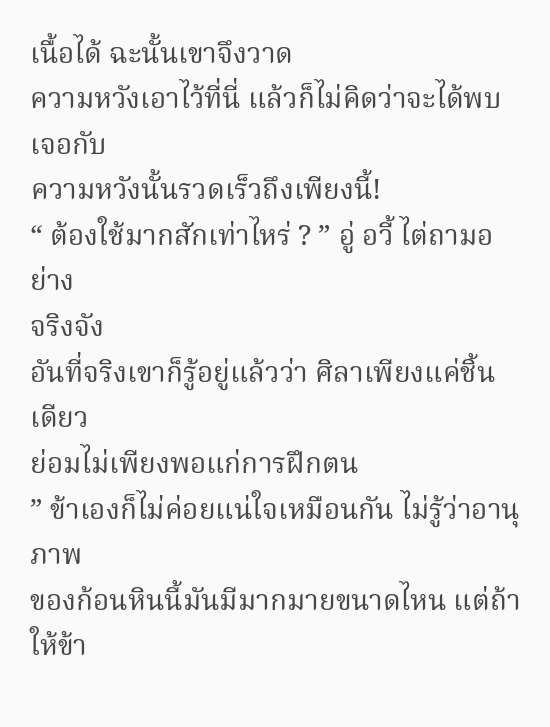เนื้อได้ ฉะนั้นเขาจึงวาด
ความหวังเอาไว้ที่นี่ แล้วก็ไม่คิดว่าจะได้พบเจอกับ
ความหวังนั้นรวดเร็วถึงเพียงนี้!
“ ต้องใช้มากสักเท่าไหร่ ? ” อู่ อวี้ ไต่ถามอย่าง
จริงจัง
อันที่จริงเขาก็รู้อยู่แล้วว่า ศิลาเพียงแค่ชิ้นเดียว
ย่อมไม่เพียงพอแก่การฝึกตน
” ข้าเองก็ไม่ค่อยแน่ใจเหมือนกัน ไม่รู้ว่าอานุภาพ
ของก้อนหินนี้มันมีมากมายขนาดไหน แต่ถ้าให้ข้า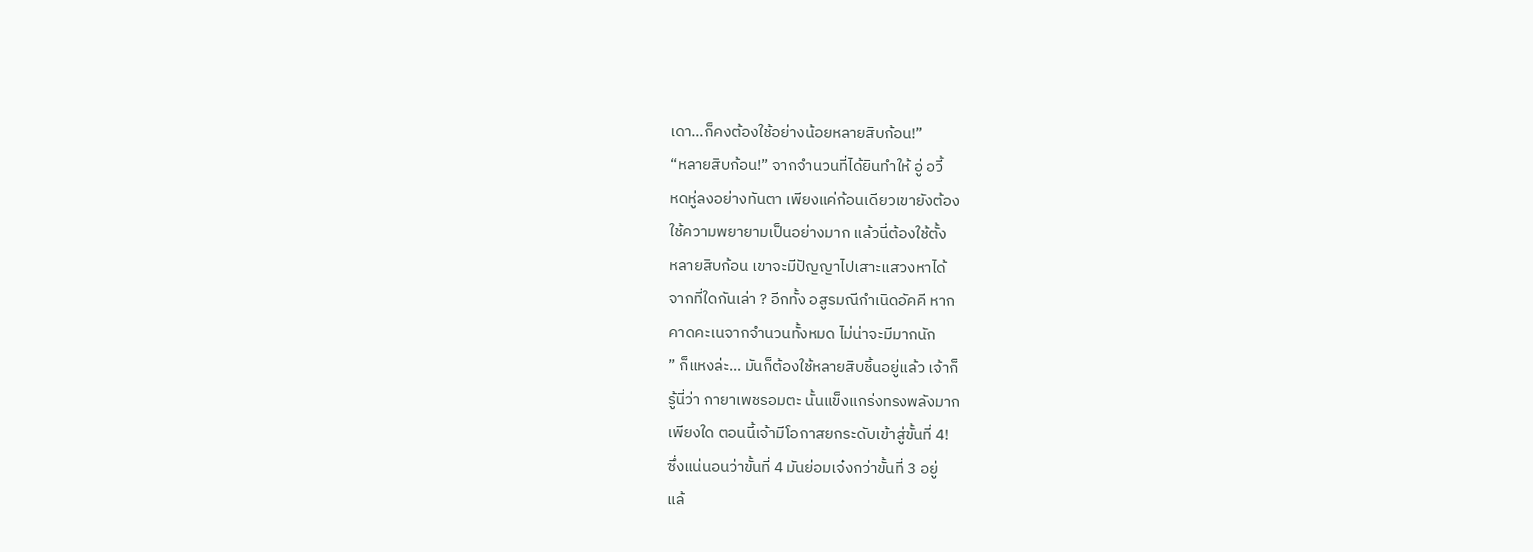เดา…ก็คงต้องใช้อย่างน้อยหลายสิบก้อน!”
“หลายสิบก้อน!” จากจำนวนที่ได้ยินทำให้ อู่ อวี้
หดหู่ลงอย่างทันตา เพียงแค่ก้อนเดียวเขายังต้อง
ใช้ความพยายามเป็นอย่างมาก แล้วนี่ต้องใช้ตั้ง
หลายสิบก้อน เขาจะมีปัญญาไปเสาะแสวงหาได้
จากที่ใดกันเล่า ? อีกทั้ง อสูรมณีกำเนิดอัคคี หาก
คาดคะเนจากจำนวนทั้งหมด ไม่น่าจะมีมากนัก
” ก็แหงล่ะ… มันก็ต้องใช้หลายสิบชิ้นอยู่แล้ว เจ้าก็
รู้นี่ว่า กายาเพชรอมตะ นั้นแข็งแกร่งทรงพลังมาก
เพียงใด ตอนนี้เจ้ามีโอกาสยกระดับเข้าสู่ขั้นที่ 4!
ซึ่งแน่นอนว่าขั้นที่ 4 มันย่อมเจ๋งกว่าขั้นที่ 3 อยู่
แล้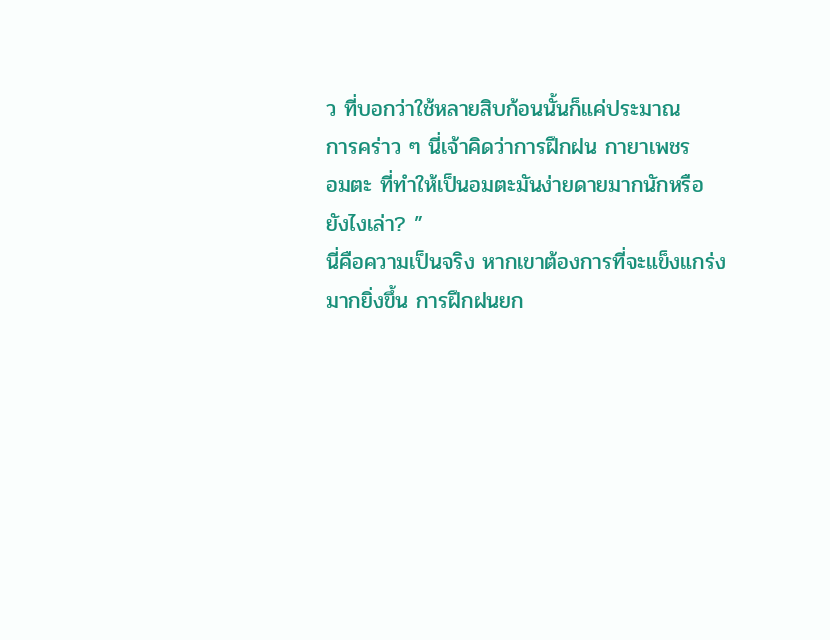ว ที่บอกว่าใช้หลายสิบก้อนนั้นก็แค่ประมาณ
การคร่าว ๆ นี่เจ้าคิดว่าการฝึกฝน กายาเพชร
อมตะ ที่ทำให้เป็นอมตะมันง่ายดายมากนักหรือ
ยังไงเล่า? ”
นี่คือความเป็นจริง หากเขาต้องการที่จะแข็งแกร่ง
มากยิ่งขึ้น การฝึกฝนยก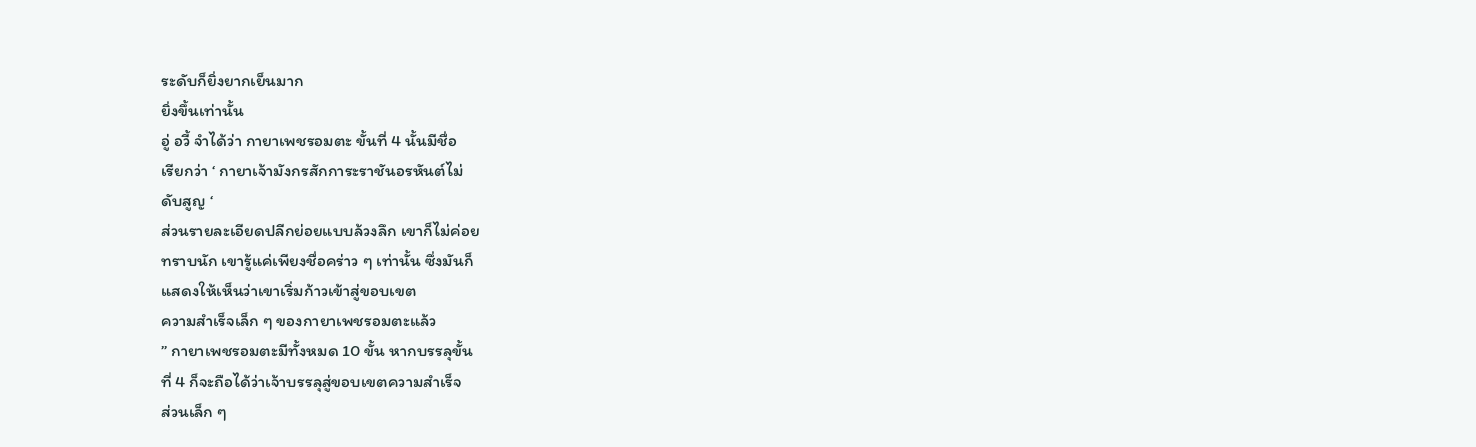ระดับก็ยิ่งยากเย็นมาก
ยิ่งขึ้นเท่านั้น
อู่ อวี้ จำได้ว่า กายาเพชรอมตะ ขั้นที่ 4 นั้นมีชื่อ
เรียกว่า ‘ กายาเจ้ามังกรสักการะราชันอรหันต์ไม่
ดับสูญ ‘
ส่วนรายละเอียดปลีกย่อยแบบล้วงลึก เขาก็ไม่ค่อย
ทราบนัก เขารู้แค่เพียงชื่อคร่าว ๆ เท่านั้น ซึ่งมันก็
แสดงให้เห็นว่าเขาเริ่มก้าวเข้าสู่ขอบเขต
ความสำเร็จเล็ก ๆ ของกายาเพชรอมตะแล้ว
” กายาเพชรอมตะมีทั้งหมด 10 ขั้น หากบรรลุขั้น
ที่ 4 ก็จะถือได้ว่าเจ้าบรรลุสู่ขอบเขตความสำเร็จ
ส่วนเล็ก ๆ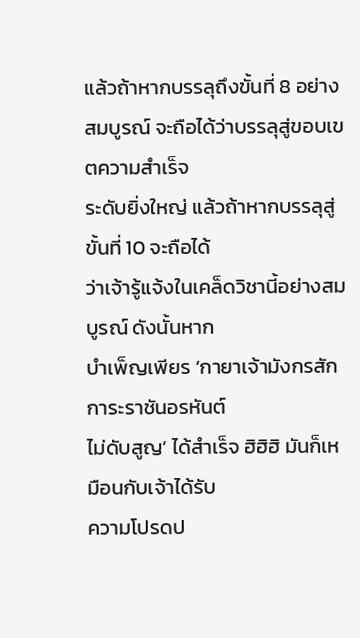แล้วถ้าหากบรรลุถึงขั้นที่ 8 อย่าง
สมบูรณ์ จะถือได้ว่าบรรลุสู่ขอบเขตความสำเร็จ
ระดับยิ่งใหญ่ แล้วถ้าหากบรรลุสู่ขั้นที่ 10 จะถือได้
ว่าเจ้ารู้แจ้งในเคล็ดวิชานี้อย่างสมบูรณ์ ดังนั้นหาก
บำเพ็ญเพียร ‘กายาเจ้ามังกรสักการะราชันอรหันต์
ไม่ดับสูญ’ ได้สำเร็จ ฮิฮิฮิ มันก็เหมือนกับเจ้าได้รับ
ความโปรดป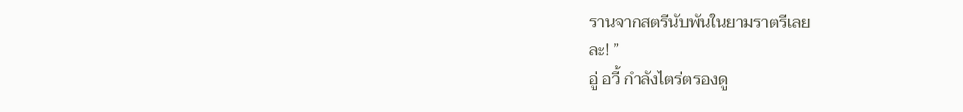รานจากสตรีนับพันในยามราตรีเลย
ละ! ”
อู่ อวี้ กำลังไตร่ตรองดู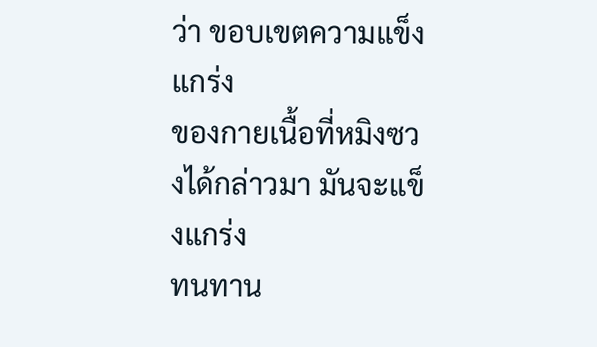ว่า ขอบเขตความแข็งแกร่ง
ของกายเนื้อที่หมิงซวงได้กล่าวมา มันจะแข็งแกร่ง
ทนทาน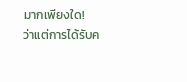มากเพียงใด!
ว่าแต่การได้รับค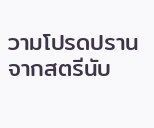วามโปรดปรานจากสตรีนับ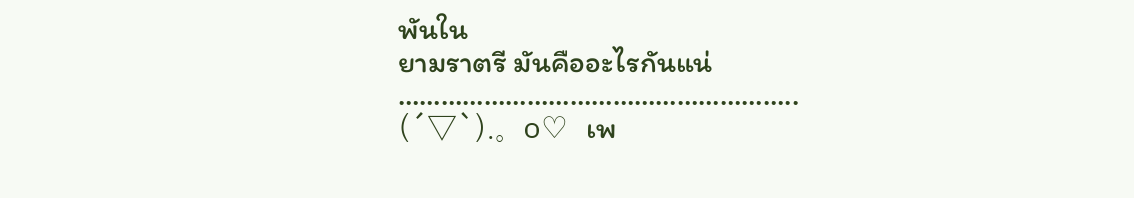พันใน
ยามราตรี มันคืออะไรกันแน่
………………………………………………..
(´▽`).。o♡ เพ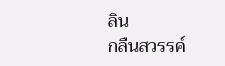ลิน
กลืนสวรรค์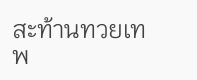สะท้านทวยเทพ